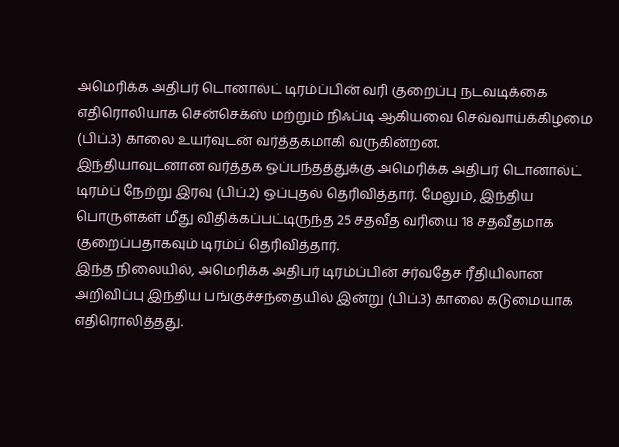அமெரிக்க அதிபர் டொனால்ட் டிரம்ப்பின் வரி குறைப்பு நடவடிக்கை எதிரொலியாக சென்செக்ஸ் மற்றும் நிஃப்டி ஆகியவை செவ்வாய்க்கிழமை (பிப்.3) காலை உயர்வுடன் வர்த்தகமாகி வருகின்றன.
இந்தியாவுடனான வர்த்தக ஒப்பந்தத்துக்கு அமெரிக்க அதிபர் டொனால்ட் டிரம்ப் நேற்று இரவு (பிப்.2) ஒப்புதல் தெரிவித்தார். மேலும், இந்திய பொருள்கள் மீது விதிக்கப்பட்டிருந்த 25 சதவீத வரியை 18 சதவீதமாக குறைப்பதாகவும் டிரம்ப் தெரிவித்தார்.
இந்த நிலையில், அமெரிக்க அதிபர் டிரம்ப்பின் சர்வதேச ரீதியிலான அறிவிப்பு இந்திய பங்குச்சந்தையில் இன்று (பிப்.3) காலை கடுமையாக எதிரொலித்தது.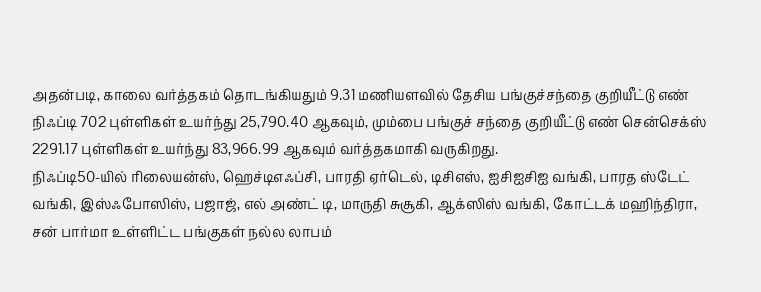அதன்படி, காலை வர்த்தகம் தொடங்கியதும் 9.31 மணியளவில் தேசிய பங்குச்சந்தை குறியீட்டு எண் நிஃப்டி 702 புள்ளிகள் உயர்ந்து 25,790.40 ஆகவும், மும்பை பங்குச் சந்தை குறியீட்டு எண் சென்செக்ஸ் 2291.17 புள்ளிகள் உயர்ந்து 83,966.99 ஆகவும் வர்த்தகமாகி வருகிறது.
நிஃப்டி50-யில் ரிலையன்ஸ், ஹெச்டிஎஃப்சி, பாரதி ஏர்டெல், டிசிஎஸ், ஐசிஐசிஐ வங்கி, பாரத ஸ்டேட் வங்கி, இஸ்ஃபோஸிஸ், பஜாஜ், எல் அண்ட் டி, மாருதி சுசூகி, ஆக்ஸிஸ் வங்கி, கோட்டக் மஹிந்திரா, சன் பார்மா உள்ளிட்ட பங்குகள் நல்ல லாபம்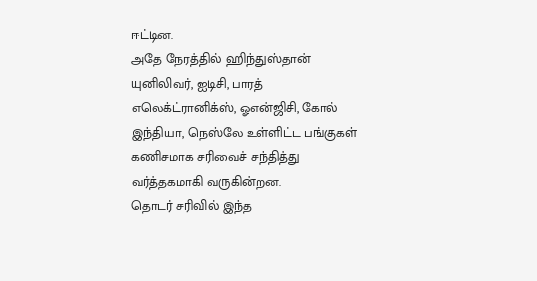ஈட்டின.
அதே நேரத்தில் ஹிந்துஸ்தான் யுனிலிவர், ஐடிசி, பாரத் எலெக்ட்ரானிக்ஸ், ஓஎன்ஜிசி, கோல் இந்தியா, நெஸ்லே உள்ளிட்ட பங்குகள் கணிசமாக சரிவைச் சந்தித்து வர்த்தகமாகி வருகின்றன.
தொடர் சரிவில் இந்த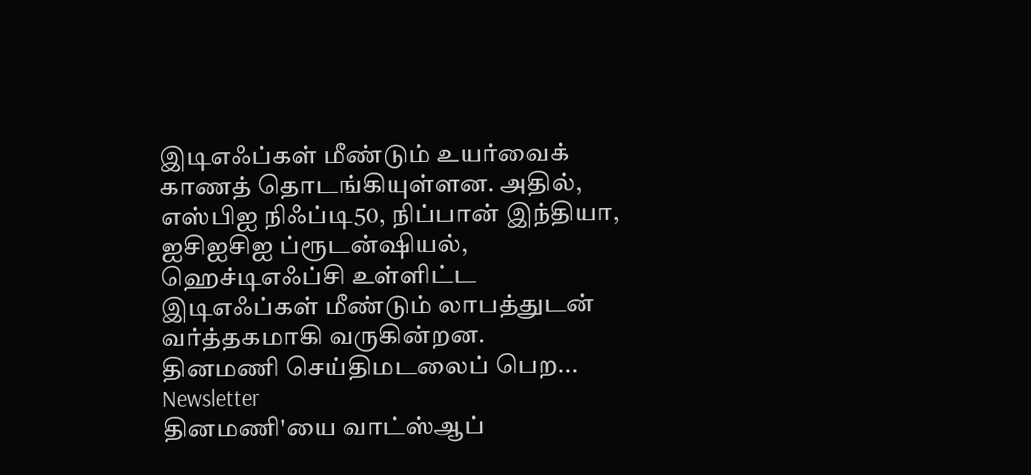இடிஎஃப்கள் மீண்டும் உயர்வைக் காணத் தொடங்கியுள்ளன. அதில், எஸ்பிஐ நிஃப்டி50, நிப்பான் இந்தியா, ஐசிஐசிஐ ப்ரூடன்ஷியல், ஹெச்டிஎஃப்சி உள்ளிட்ட இடிஎஃப்கள் மீண்டும் லாபத்துடன் வர்த்தகமாகி வருகின்றன.
தினமணி செய்திமடலைப் பெற... Newsletter
தினமணி'யை வாட்ஸ்ஆப்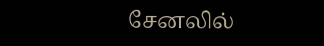சேனலில்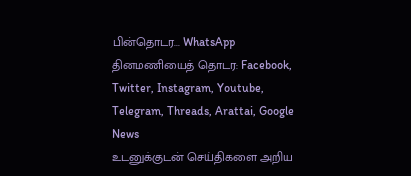பின்தொடர... WhatsApp
தினமணியைத் தொடர: Facebook, Twitter, Instagram, Youtube, Telegram, Threads, Arattai, Google News
உடனுக்குடன் செய்திகளை அறிய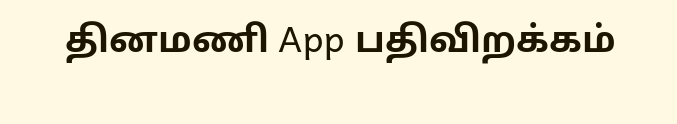தினமணி App பதிவிறக்கம்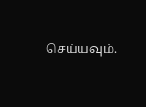செய்யவும்.